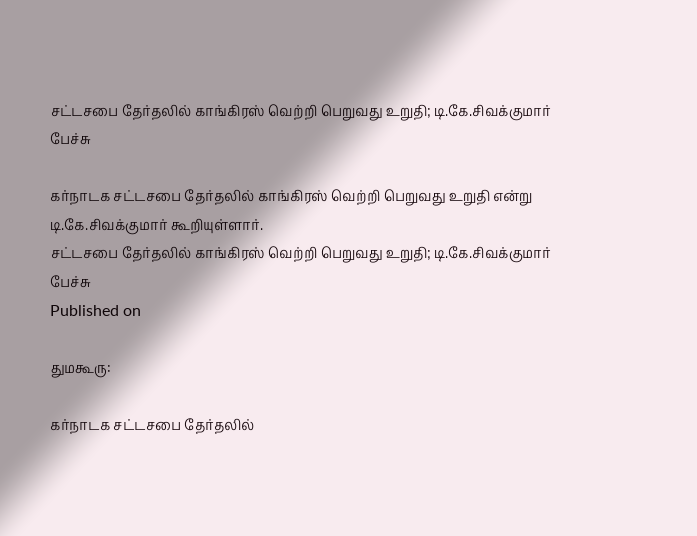சட்டசபை தேர்தலில் காங்கிரஸ் வெற்றி பெறுவது உறுதி; டி.கே.சிவக்குமார் பேச்சு

கர்நாடக சட்டசபை தேர்தலில் காங்கிரஸ் வெற்றி பெறுவது உறுதி என்று டி.கே.சிவக்குமார் கூறியுள்ளார்.
சட்டசபை தேர்தலில் காங்கிரஸ் வெற்றி பெறுவது உறுதி; டி.கே.சிவக்குமார் பேச்சு
Published on

துமகூரு:

கர்நாடக சட்டசபை தேர்தலில்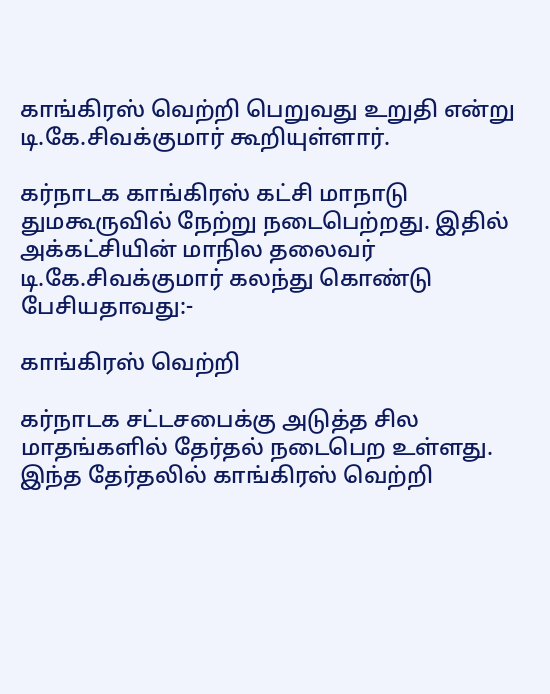காங்கிரஸ் வெற்றி பெறுவது உறுதி என்று டி.கே.சிவக்குமார் கூறியுள்ளார்.

கர்நாடக காங்கிரஸ் கட்சி மாநாடு துமகூருவில் நேற்று நடைபெற்றது. இதில் அக்கட்சியின் மாநில தலைவர் டி.கே.சிவக்குமார் கலந்து கொண்டு பேசியதாவது:-

காங்கிரஸ் வெற்றி

கர்நாடக சட்டசபைக்கு அடுத்த சில மாதங்களில் தேர்தல் நடைபெற உள்ளது. இந்த தேர்தலில் காங்கிரஸ் வெற்றி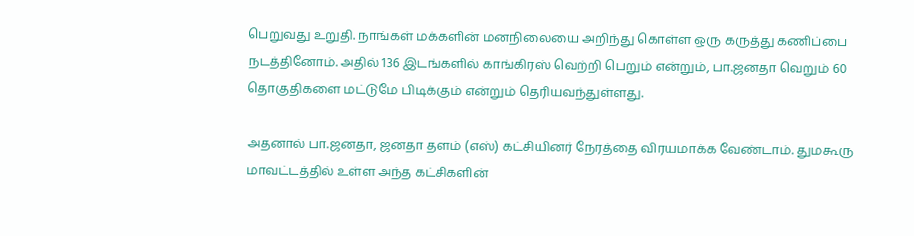பெறுவது உறுதி. நாங்கள் மக்களின் மனநிலையை அறிந்து கொள்ள ஒரு கருத்து கணிப்பை நடத்தினோம். அதில் 136 இடங்களில் காங்கிரஸ் வெற்றி பெறும் என்றும், பா.ஜனதா வெறும் 60 தொகுதிகளை மட்டுமே பிடிக்கும் என்றும் தெரியவந்துள்ளது.

அதனால் பா.ஜனதா, ஜனதா தளம் (எஸ்) கட்சியினர் நேரத்தை விரயமாக்க வேண்டாம். துமகூரு மாவட்டத்தில் உள்ள அந்த கட்சிகளின்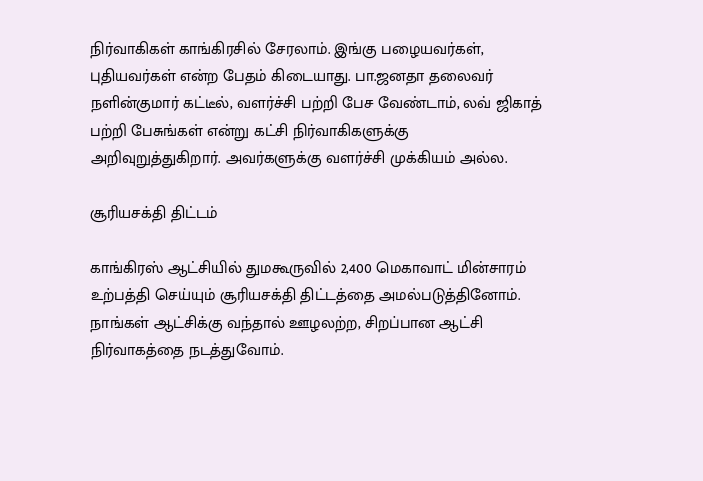நிர்வாகிகள் காங்கிரசில் சேரலாம். இங்கு பழையவர்கள், புதியவர்கள் என்ற பேதம் கிடையாது. பா.ஜனதா தலைவர் நளின்குமார் கட்டீல், வளர்ச்சி பற்றி பேச வேண்டாம், லவ் ஜிகாத் பற்றி பேசுங்கள் என்று கட்சி நிர்வாகிகளுக்கு அறிவுறுத்துகிறார். அவர்களுக்கு வளர்ச்சி முக்கியம் அல்ல.

சூரியசக்தி திட்டம்

காங்கிரஸ் ஆட்சியில் துமகூருவில் 2,400 மெகாவாட் மின்சாரம் உற்பத்தி செய்யும் சூரியசக்தி திட்டத்தை அமல்படுத்தினோம். நாங்கள் ஆட்சிக்கு வந்தால் ஊழலற்ற, சிறப்பான ஆட்சி நிர்வாகத்தை நடத்துவோம்.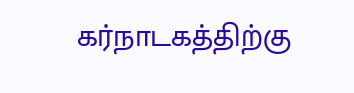கர்நாடகத்திற்கு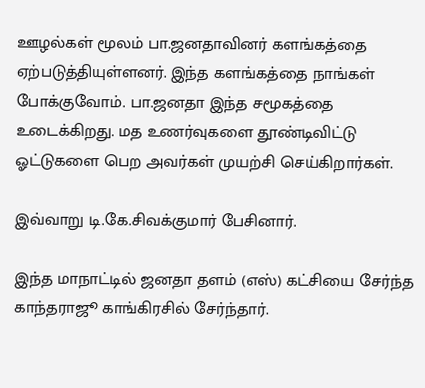ஊழல்கள் மூலம் பா.ஜனதாவினர் களங்கத்தை ஏற்படுத்தியுள்ளனர். இந்த களங்கத்தை நாங்கள் போக்குவோம். பா.ஜனதா இந்த சமூகத்தை உடைக்கிறது. மத உணர்வுகளை தூண்டிவிட்டு ஓட்டுகளை பெற அவர்கள் முயற்சி செய்கிறார்கள்.

இவ்வாறு டி.கே.சிவக்குமார் பேசினார்.

இந்த மாநாட்டில் ஜனதா தளம் (எஸ்) கட்சியை சேர்ந்த காந்தராஜூ காங்கிரசில் சேர்ந்தார்.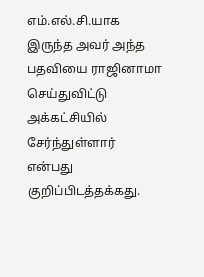எம்.எல்.சி.யாக இருந்த அவர் அந்த பதவியை ராஜினாமா செய்துவிட்டு அக்கட்சியில் சேர்ந்துள்ளார் என்பது குறிப்பிடத்தக்கது.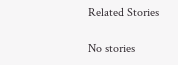Related Stories

No stories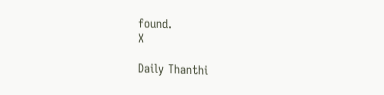found.
X

Daily Thanthi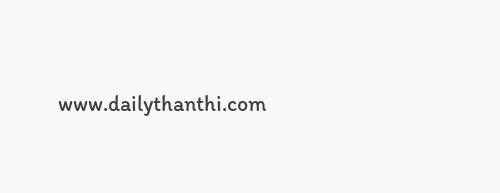www.dailythanthi.com